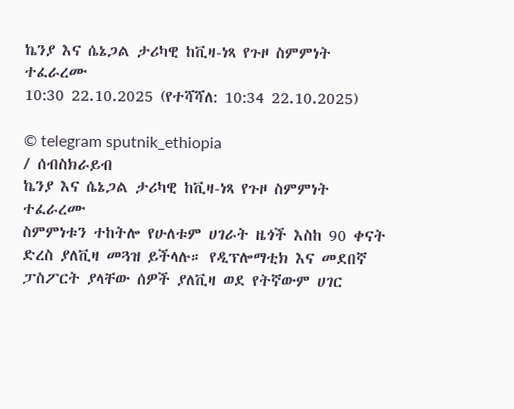ኬንያ እና ሴኔጋል ታሪካዊ ከቪዛ-ነጻ የጉዞ ስምምነት ተፈራረሙ
10:30 22.10.2025 (የተሻሻለ: 10:34 22.10.2025)

© telegram sputnik_ethiopia
/ ሰብስክራይብ
ኬንያ እና ሴኔጋል ታሪካዊ ከቪዛ-ነጻ የጉዞ ስምምነት ተፈራረሙ
ስምምነቱን ተከትሎ የሁለቱም ሀገራት ዜጎች እስከ 90 ቀናት ድረስ ያለቪዛ መጓዝ ይችላሉ። የዲፕሎማቲክ እና መደበኛ ፓስፖርት ያላቸው ሰዎች ያለቪዛ ወደ የትኛውም ሀገር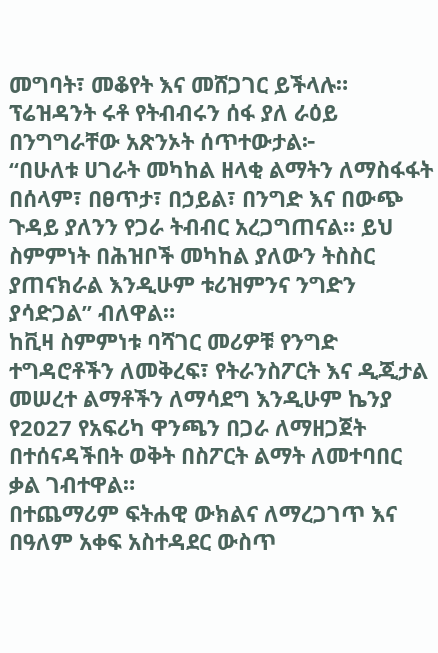መግባት፣ መቆየት እና መሸጋገር ይችላሉ።
ፕሬዝዳንት ሩቶ የትብብሩን ሰፋ ያለ ራዕይ በንግግራቸው አጽንኦት ሰጥተውታል፦
“በሁለቱ ሀገራት መካከል ዘላቂ ልማትን ለማስፋፋት በሰላም፣ በፀጥታ፣ በኃይል፣ በንግድ እና በውጭ ጉዳይ ያለንን የጋራ ትብብር አረጋግጠናል። ይህ ስምምነት በሕዝቦች መካከል ያለውን ትስስር ያጠናክራል እንዲሁም ቱሪዝምንና ንግድን ያሳድጋል” ብለዋል።
ከቪዛ ስምምነቱ ባሻገር መሪዎቹ የንግድ ተግዳሮቶችን ለመቅረፍ፣ የትራንስፖርት እና ዲጂታል መሠረተ ልማቶችን ለማሳደግ እንዲሁም ኬንያ የ2027 የአፍሪካ ዋንጫን በጋራ ለማዘጋጀት በተሰናዳችበት ወቅት በስፖርት ልማት ለመተባበር ቃል ገብተዋል።
በተጨማሪም ፍትሐዊ ውክልና ለማረጋገጥ እና በዓለም አቀፍ አስተዳደር ውስጥ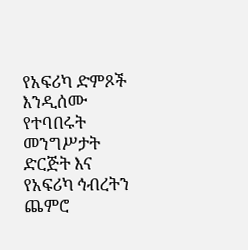የአፍሪካ ድምጾች እንዲሰሙ የተባበሩት መንግሥታት ድርጅት እና የአፍሪካ ኅብረትን ጨምሮ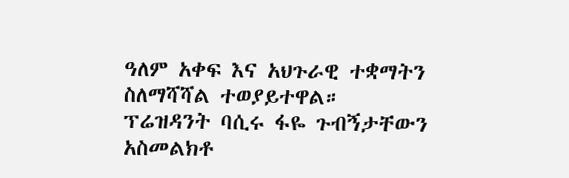ዓለም አቀፍ እና አህጉራዊ ተቋማትን ስለማሻሻል ተወያይተዋል።
ፕሬዝዳንት ባሲሩ ፋዬ ጉብኝታቸውን አስመልክቶ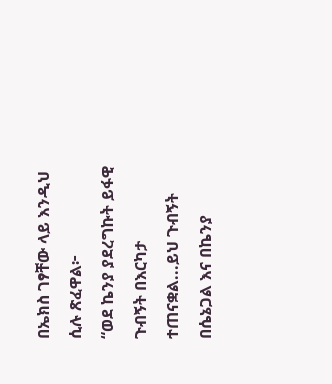በኤክስ ገፃቸው ላይ እንዲህ ሲሉ ጽፈዋል፦
“ወደ ኬንያ ያደረግኩት ይፋዊ ጉብኝት በእርካታ ተጠናቋል...ይህ ጉብኝት በሴኔጋል እና በኬንያ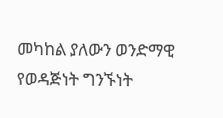መካከል ያለውን ወንድማዊ የወዳጅነት ግንኙነት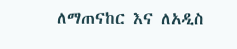ለማጠናከር እና ለአዲስ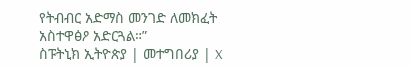የትብብር አድማስ መንገድ ለመክፈት አስተዋፅዖ አድርጓል።”
ስፑትኒክ ኢትዮጵያ | መተግበሪያ | X